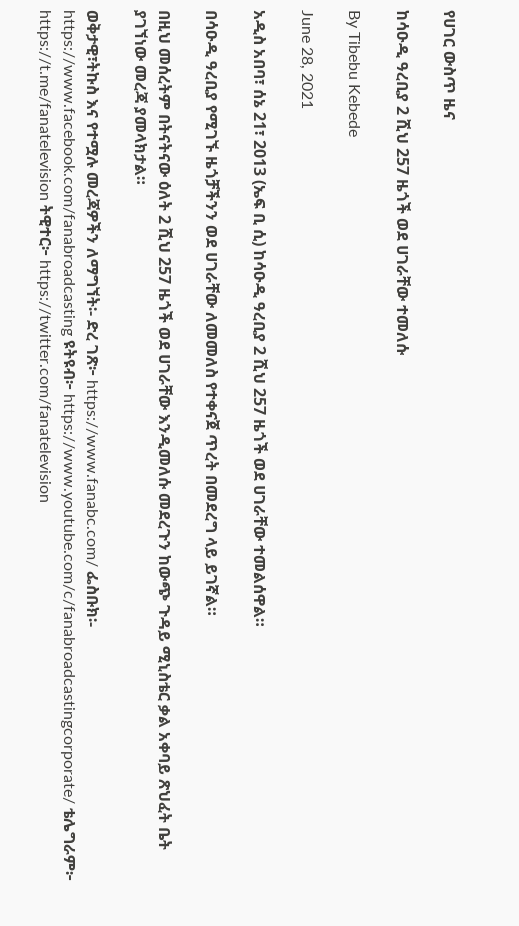የሀገር ውስጥ ዜና

ከሳዑዲ ዓረቢያ 2 ሺህ 257 ዜጎች ወደ ሀገራቸው ተመለሱ

By Tibebu Kebede

June 28, 2021

አዲስ አበባ፣ ሰኔ 21፣ 2013 (ኤፍ ቢ ሲ) ከሳዑዲ ዓረቢያ 2 ሺህ 257 ዜጎች ወደ ሀገራቸው ተመልሰዋል።

በሳዑዲ ዓረቢያ የሚገኙ ዜጎቻችንን ወደ ሀገራቸው ለመመለስ የተቀናጀ ጥረት በመደረግ ላይ ይገኛል።

በዚህ መሰረትም በትናትናው ዕለት 2 ሺህ 257 ዜጎች ወደ ሀገራቸው እንዲመለሱ መደረጉን ከውጭ ጉዳይ ሚኒስቴር ቃል አቀባይ ጽህፈት ቤት ያገኘነው መረጃ ያመላክታል።

ወቅታዊ፣ትኩስ እና የተሟሉ መረጃዎችን ለማግኘት፡- ድረ ገጽ፦ https://www.fanabc.com/ ፌስቡክ፡- https://www.facebook.com/fanabroadcasting ዩትዩብ፦ https://www.youtube.com/c/fanabroadcastingcorporate/ ቴሌግራም፦ https://t.me/fanatelevision ትዊተር፦ https://twitter.com/fanatelevision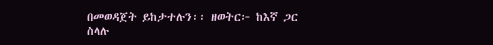በመወዳጀት ይከታተሉን፡፡ ዘወትር፦ ከእኛ ጋር ስላሉ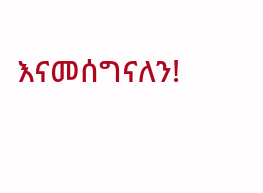እናመሰግናለን!